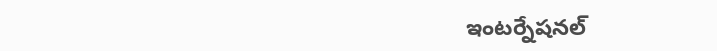ఇంటర్నేషనల్‌‌‌‌‌‌‌‌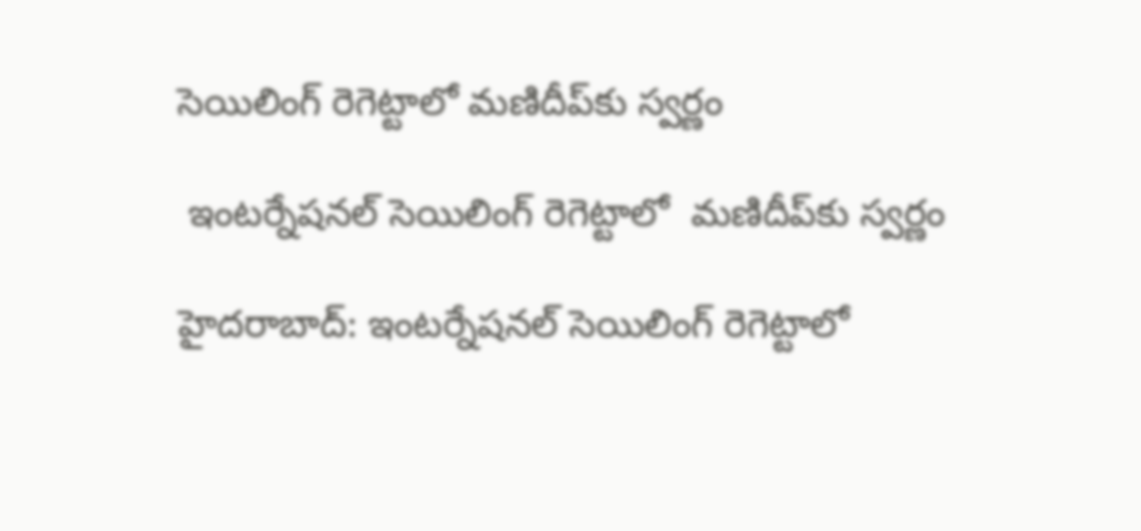సెయిలింగ్‌‌‌‌‌‌‌‌ రెగెట్టాలో మణిదీప్‌‌‌‌‌‌‌‌కు స్వర్ణం

 ఇంటర్నేషనల్‌‌‌‌‌‌‌‌ సెయిలింగ్‌‌‌‌‌‌‌‌ రెగెట్టాలో  మణిదీప్‌‌‌‌‌‌‌‌కు స్వర్ణం

హైదరాబాద్‌‌‌‌‌‌‌‌: ఇంటర్నేషనల్‌‌‌‌‌‌‌‌ సెయిలింగ్‌‌‌‌‌‌‌‌ రెగెట్టాలో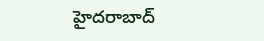హైదరాబాద్‌‌‌‌‌‌‌‌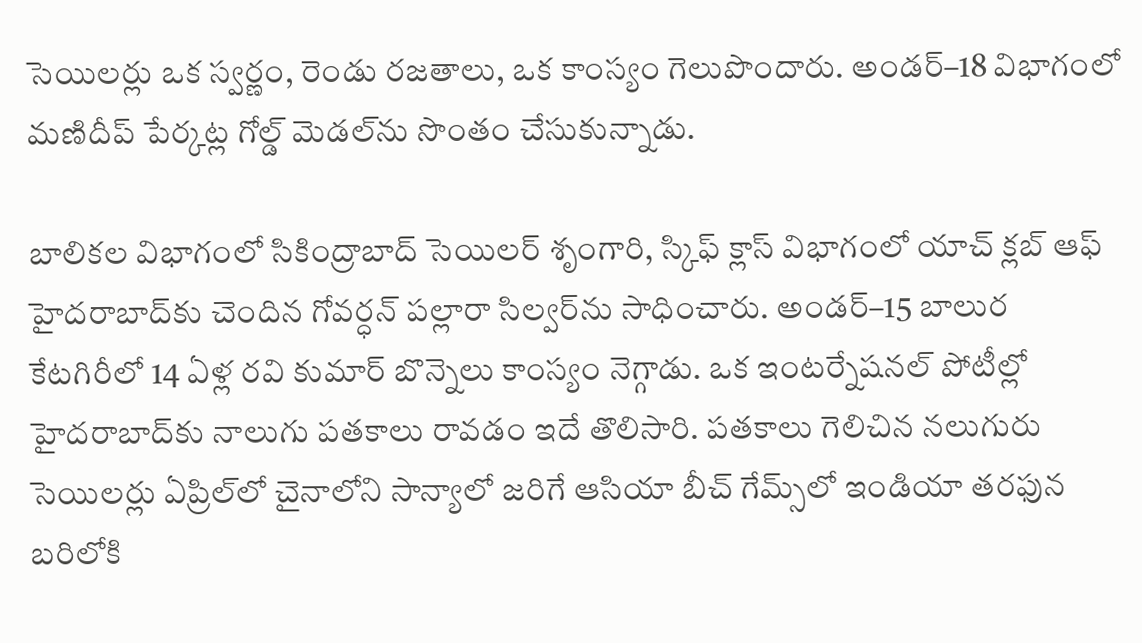సెయిలర్లు ఒక స్వర్ణం, రెండు రజతాలు, ఒక కాంస్యం గెలుపొందారు. అండర్‌‌‌‌‌‌‌‌–18 విభాగంలో మణిదీప్‌‌‌‌‌‌‌‌ పేర్కట్ల గోల్డ్ మెడల్‌‌‌‌‌‌‌‌ను సొంతం చేసుకున్నాడు.

బాలికల విభాగంలో సికింద్రాబాద్‌‌‌‌‌‌‌‌ సెయిలర్‌‌‌‌‌‌‌‌ శృంగారి, స్కిఫ్‌‌‌‌‌‌‌‌ క్లాస్‌‌‌‌‌‌‌‌ విభాగంలో యాచ్‌‌‌‌‌‌‌‌ క్లబ్‌‌‌‌‌‌‌‌ ఆఫ్‌‌‌‌‌‌‌‌ హైదరాబాద్‌‌‌‌‌‌‌‌కు చెందిన గోవర్ధన్‌‌‌‌‌‌‌‌ పల్లారా సిల్వర్‌‌‌‌‌‌‌‌ను సాధించారు. అండర్‌‌‌‌‌‌‌‌–15 బాలుర కేటగిరీలో 14 ఏళ్ల రవి కుమార్‌‌‌‌‌‌‌‌ బొన్నెలు కాంస్యం నెగ్గాడు. ఒక ఇంటర్నేషనల్‌‌‌‌‌‌‌‌ పోటీల్లో హైదరాబాద్‌‌‌‌‌‌‌‌కు నాలుగు పతకాలు రావడం ఇదే తొలిసారి. పతకాలు గెలిచిన నలుగురు సెయిలర్లు ఏప్రిల్‌‌‌‌‌‌‌‌లో చైనాలోని సాన్యాలో జరిగే ఆసియా బీచ్‌‌‌‌‌‌‌‌ గేమ్స్‌‌‌‌‌‌‌‌లో ఇండియా తరఫున బరిలోకి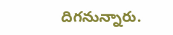దిగనున్నారు.